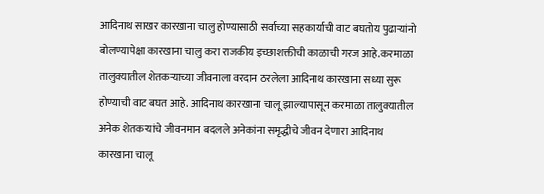आदिनाथ साखर कारखाना चालु होण्यासाठी सर्वाच्या सहकार्याची वाट बघतोय पुढाऱ्यांनो बोलण्यापेक्षा कारखाना चालु करा राजकीय इच्छाशक्तीची काळाची गरज आहे.करमाळा तालुक्यातील शेतकऱ्याच्या जीवनाला वरदान ठरलेला आदिनाथ कारखाना सध्या सुरू होण्याची वाट बघत आहे. आदिनाथ कारखाना चालू झाल्यापासून करमाळा तालुक्यातील अनेक शेतकऱ्यांचे जीवनमान बदलले अनेकांना समृद्धीचे जीवन देणारा आदिनाथ कारखाना चालू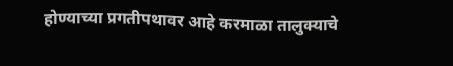होण्याच्या प्रगतीपथावर आहे करमाळा तालुक्याचे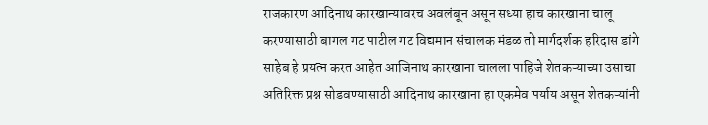राजकारण आदिनाथ कारखान्यावरच अवलंबून असून सध्या हाच कारखाना चालू करण्यासाठी बागल गट पाटील गट विद्यमान संचालक मंडळ तो मार्गदर्शक हरिदास डांगे साहेब हे प्रयत्न करत आहेत आजिनाथ कारखाना चालला पाहिजे शेतकऱ्याच्या उसाचा अतिरिक्त प्रश्न सोडवण्यासाठी आदिनाथ कारखाना हा एकमेव पर्याय असून शेतकऱ्यांनी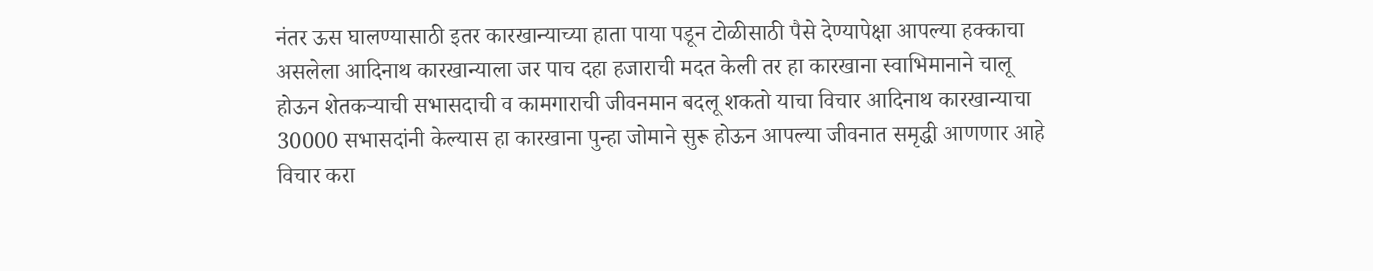नंतर ऊस घालण्यासाठी इतर कारखान्याच्या हाता पाया पडून टोळीसाठी पैसे देण्यापेक्षा आपल्या हक्काचा असलेला आदिनाथ कारखान्याला जर पाच दहा हजाराची मदत केली तर हा कारखाना स्वाभिमानाने चालू होऊन शेतकऱ्याची सभासदाची व कामगाराची जीवनमान बदलू शकतो याचा विचार आदिनाथ कारखान्याचा 30000 सभासदांनी केल्यास हा कारखाना पुन्हा जोमाने सुरू होऊन आपल्या जीवनात समृद्धी आणणार आहे विचार करा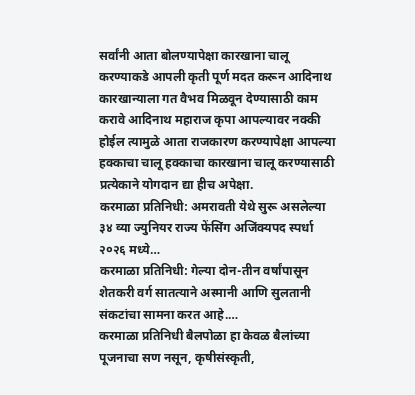सर्वांनी आता बोलण्यापेक्षा कारखाना चालू करण्याकडे आपली कृती पूर्ण मदत करून आदिनाथ कारखान्याला गत वैभव मिळवून देण्यासाठी काम करावे आदिनाथ महाराज कृपा आपल्यावर नक्की होईल त्यामुळे आता राजकारण करण्यापेक्षा आपल्या हक्काचा चालू हक्काचा कारखाना चालू करण्यासाठी प्रत्येकाने योगदान द्या हीच अपेक्षा.
करमाळा प्रतिनिधी: अमरावती येथे सुरू असलेल्या ३४ व्या ज्युनियर राज्य फेंसिंग अजिंक्यपद स्पर्धा २०२६ मध्ये…
करमाळा प्रतिनिधी: गेल्या दोन-तीन वर्षांपासून शेतकरी वर्ग सातत्याने अस्मानी आणि सुलतानी संकटांचा सामना करत आहे.…
करमाळा प्रतिनिधी बैलपोळा हा केवळ बैलांच्या पूजनाचा सण नसून, कृषीसंस्कृती,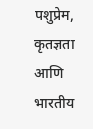पशुप्रेम, कृतज्ञता आणि भारतीय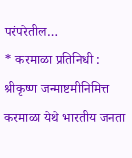परंपरेतील…
* करमाळा प्रतिनिधी : श्रीकृष्ण जन्माष्टमीनिमित्त करमाळा येथे भारतीय जनता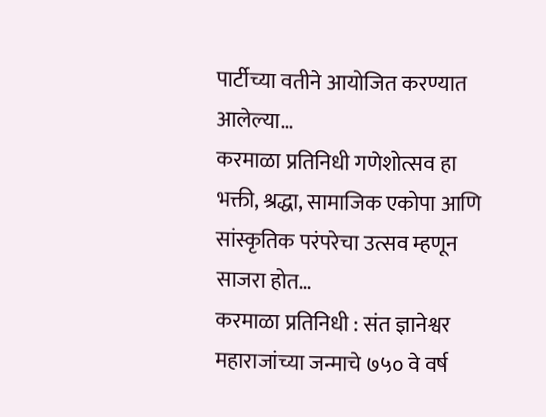पार्टीच्या वतीने आयोजित करण्यात आलेल्या…
करमाळा प्रतिनिधी गणेशोत्सव हा भक्ती, श्रद्धा, सामाजिक एकोपा आणि सांस्कृतिक परंपरेचा उत्सव म्हणून साजरा होत…
करमाळा प्रतिनिधी : संत ज्ञानेश्वर महाराजांच्या जन्माचे ७५० वे वर्ष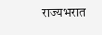राज्यभरात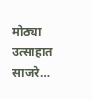मोठ्या उत्साहात साजरे…